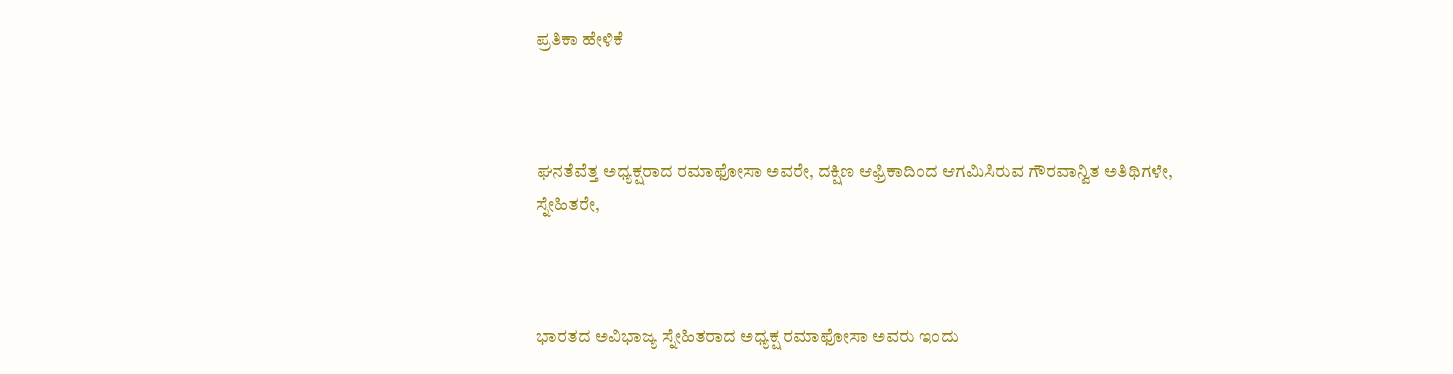ಪ್ರತಿಕಾ ಹೇಳಿಕೆ



ಘನತೆವೆತ್ತ ಅಧ್ಯಕ್ಷರಾದ ರಮಾಫೋಸಾ ಅವರೇ, ದಕ್ಷಿಣ ಆಫ್ರಿಕಾದಿಂದ ಆಗಮಿಸಿರುವ ಗೌರವಾನ್ವಿತ ಅತಿಥಿಗಳೇ, ಸ್ನೇಹಿತರೇ,



ಭಾರತದ ಅವಿಭಾಜ್ಯ ಸ್ನೇಹಿತರಾದ ಅಧ್ಯಕ್ಷ ರಮಾಫೋಸಾ ಅವರು ಇಂದು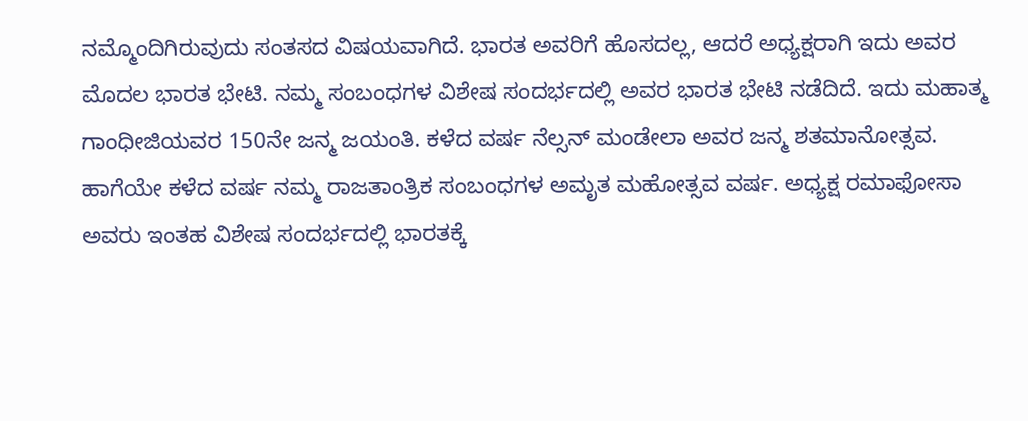ನಮ್ಮೊಂದಿಗಿರುವುದು ಸಂತಸದ ವಿಷಯವಾಗಿದೆ. ಭಾರತ ಅವರಿಗೆ ಹೊಸದಲ್ಲ, ಆದರೆ ಅಧ್ಯಕ್ಷರಾಗಿ ಇದು ಅವರ ಮೊದಲ ಭಾರತ ಭೇಟಿ. ನಮ್ಮ ಸಂಬಂಧಗಳ ವಿಶೇಷ ಸಂದರ್ಭದಲ್ಲಿ ಅವರ ಭಾರತ ಭೇಟಿ ನಡೆದಿದೆ. ಇದು ಮಹಾತ್ಮ ಗಾಂಧೀಜಿಯವರ 150ನೇ ಜನ್ಮ ಜಯಂತಿ. ಕಳೆದ ವರ್ಷ ನೆಲ್ಸನ್ ಮಂಡೇಲಾ ಅವರ ಜನ್ಮ ಶತಮಾನೋತ್ಸವ. ಹಾಗೆಯೇ ಕಳೆದ ವರ್ಷ ನಮ್ಮ ರಾಜತಾಂತ್ರಿಕ ಸಂಬಂಧಗಳ ಅಮೃತ ಮಹೋತ್ಸವ ವರ್ಷ. ಅಧ್ಯಕ್ಷ ರಮಾಫೋಸಾ ಅವರು ಇಂತಹ ವಿಶೇಷ ಸಂದರ್ಭದಲ್ಲಿ ಭಾರತಕ್ಕೆ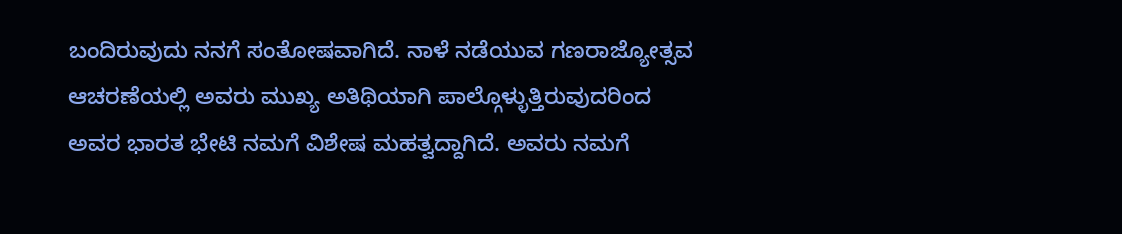ಬಂದಿರುವುದು ನನಗೆ ಸಂತೋಷವಾಗಿದೆ. ನಾಳೆ ನಡೆಯುವ ಗಣರಾಜ್ಯೋತ್ಸವ ಆಚರಣೆಯಲ್ಲಿ ಅವರು ಮುಖ್ಯ ಅತಿಥಿಯಾಗಿ ಪಾಲ್ಗೊಳ್ಳುತ್ತಿರುವುದರಿಂದ ಅವರ ಭಾರತ ಭೇಟಿ ನಮಗೆ ವಿಶೇಷ ಮಹತ್ವದ್ದಾಗಿದೆ. ಅವರು ನಮಗೆ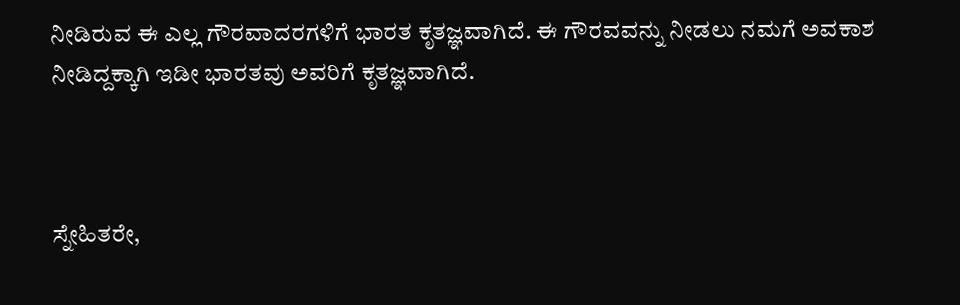ನೀಡಿರುವ ಈ ಎಲ್ಲ ಗೌರವಾದರಗಳಿಗೆ ಭಾರತ ಕೃತಜ್ಞವಾಗಿದೆ. ಈ ಗೌರವವನ್ನು ನೀಡಲು ನಮಗೆ ಅವಕಾಶ ನೀಡಿದ್ದಕ್ಕಾಗಿ ಇಡೀ ಭಾರತವು ಅವರಿಗೆ ಕೃತಜ್ಞವಾಗಿದೆ.



ಸ್ನೇಹಿತರೇ,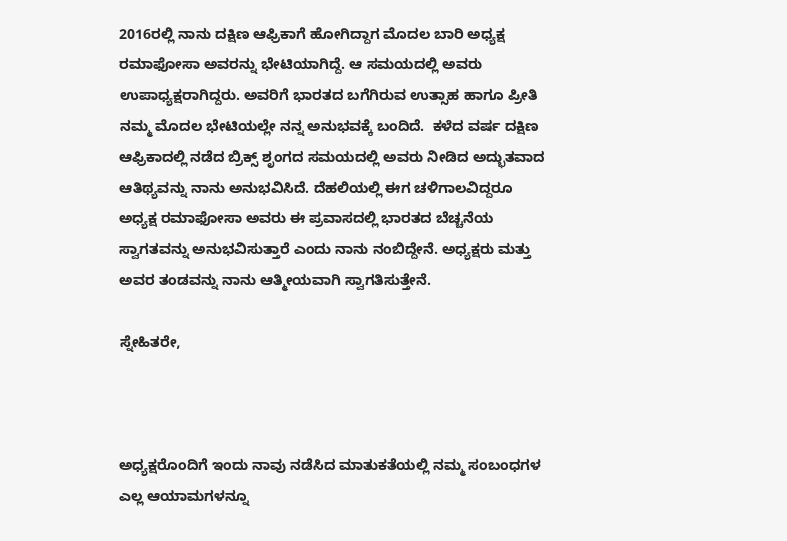2016ರಲ್ಲಿ ನಾನು ದಕ್ಷಿಣ ಆಫ್ರಿಕಾಗೆ ಹೋಗಿದ್ದಾಗ ಮೊದಲ ಬಾರಿ ಅಧ್ಯಕ್ಷ ರಮಾಫೋಸಾ ಅವರನ್ನು ಭೇಟಿಯಾಗಿದ್ದೆ. ಆ ಸಮಯದಲ್ಲಿ ಅವರು ಉಪಾಧ್ಯಕ್ಷರಾಗಿದ್ದರು. ಅವರಿಗೆ ಭಾರತದ ಬಗೆಗಿರುವ ಉತ್ಸಾಹ ಹಾಗೂ ಪ್ರೀತಿ  ನಮ್ಮ ಮೊದಲ ಭೇಟಿಯಲ್ಲೇ ನನ್ನ ಅನುಭವಕ್ಕೆ ಬಂದಿದೆ.  ಕಳೆದ ವರ್ಷ ದಕ್ಷಿಣ ಆಫ್ರಿಕಾದಲ್ಲಿ ನಡೆದ ಬ್ರಿಕ್ಸ್ ಶೃಂಗದ ಸಮಯದಲ್ಲಿ ಅವರು ನೀಡಿದ ಅದ್ಭುತವಾದ ಆತಿಥ್ಯವನ್ನು ನಾನು ಅನುಭವಿಸಿದೆ. ದೆಹಲಿಯಲ್ಲಿ ಈಗ ಚಳಿಗಾಲವಿದ್ದರೂ ಅಧ್ಯಕ್ಷ ರಮಾಫೋಸಾ ಅವರು ಈ ಪ್ರವಾಸದಲ್ಲಿ ಭಾರತದ ಬೆಚ್ಚನೆಯ ಸ್ವಾಗತವನ್ನು ಅನುಭವಿಸುತ್ತಾರೆ ಎಂದು ನಾನು ನಂಬಿದ್ದೇನೆ. ಅಧ್ಯಕ್ಷರು ಮತ್ತು ಅವರ ತಂಡವನ್ನು ನಾನು ಆತ್ಮೀಯವಾಗಿ ಸ್ವಾಗತಿಸುತ್ತೇನೆ.

ಸ್ನೇಹಿತರೇ,



ಅಧ್ಯಕ್ಷರೊಂದಿಗೆ ಇಂದು ನಾವು ನಡೆಸಿದ ಮಾತುಕತೆಯಲ್ಲಿ ನಮ್ಮ ಸಂಬಂಧಗಳ ಎಲ್ಲ ಆಯಾಮಗಳನ್ನೂ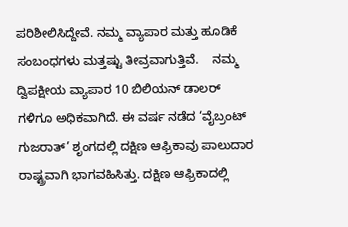ಪರಿಶೀಲಿಸಿದ್ದೇವೆ. ನಮ್ಮ ವ್ಯಾಪಾರ ಮತ್ತು ಹೂಡಿಕೆ ಸಂಬಂಧಗಳು ಮತ್ತಷ್ಟು ತೀವ್ರವಾಗುತ್ತಿವೆ.    ನಮ್ಮ  ದ್ವಿಪಕ್ಷೀಯ ವ್ಯಾಪಾರ 10 ಬಿಲಿಯನ್ ಡಾಲರ್ ಗಳಿಗೂ ಅಧಿಕವಾಗಿದೆ. ಈ ವರ್ಷ ನಡೆದ ‘ವೈಬ್ರಂಟ್ ಗುಜರಾತ್’ ಶೃಂಗದಲ್ಲಿ ದಕ್ಷಿಣ ಆಫ್ರಿಕಾವು ಪಾಲುದಾರ ರಾಷ್ಟ್ರವಾಗಿ ಭಾಗವಹಿಸಿತ್ತು. ದಕ್ಷಿಣ ಆಫ್ರಿಕಾದಲ್ಲಿ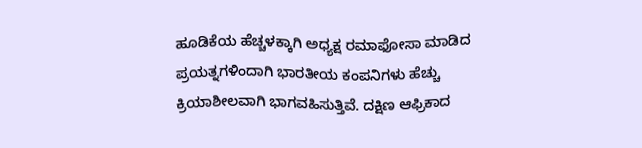ಹೂಡಿಕೆಯ ಹೆಚ್ಚಳಕ್ಕಾಗಿ ಅಧ್ಯಕ್ಷ ರಮಾಫೋಸಾ ಮಾಡಿದ ಪ್ರಯತ್ನಗಳಿಂದಾಗಿ ಭಾರತೀಯ ಕಂಪನಿಗಳು ಹೆಚ್ಚು ಕ್ರಿಯಾಶೀಲವಾಗಿ ಭಾಗವಹಿಸುತ್ತಿವೆ. ದಕ್ಷಿಣ ಆಫ್ರಿಕಾದ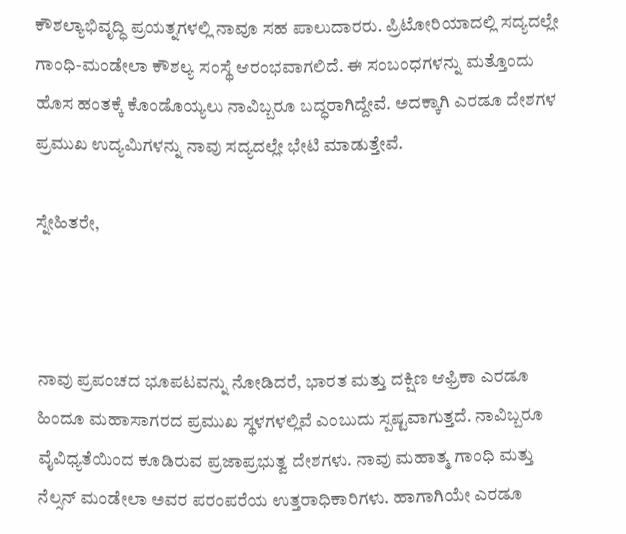ಕೌಶಲ್ಯಾಭಿವೃದ್ಧಿ ಪ್ರಯತ್ನಗಳಲ್ಲಿ ನಾವೂ ಸಹ ಪಾಲುದಾರರು. ಪ್ರಿಟೋರಿಯಾದಲ್ಲಿ ಸದ್ಯದಲ್ಲೇ ಗಾಂಧಿ-ಮಂಡೇಲಾ ಕೌಶಲ್ಯ ಸಂಸ್ಥೆ ಆರಂಭವಾಗಲಿದೆ. ಈ ಸಂಬಂಧಗಳನ್ನು ಮತ್ತೊಂದು ಹೊಸ ಹಂತಕ್ಕೆ ಕೊಂಡೊಯ್ಯಲು ನಾವಿಬ್ಬರೂ ಬದ್ಧರಾಗಿದ್ದೇವೆ. ಅದಕ್ಕಾಗಿ ಎರಡೂ ದೇಶಗಳ ಪ್ರಮುಖ ಉದ್ಯಮಿಗಳನ್ನು ನಾವು ಸದ್ಯದಲ್ಲೇ ಭೇಟಿ ಮಾಡುತ್ತೇವೆ.

ಸ್ನೇಹಿತರೇ,



ನಾವು ಪ್ರಪಂಚದ ಭೂಪಟವನ್ನು ನೋಡಿದರೆ, ಭಾರತ ಮತ್ತು ದಕ್ಷಿಣ ಆಫ್ರಿಕಾ ಎರಡೂ ಹಿಂದೂ ಮಹಾಸಾಗರದ ಪ್ರಮುಖ ಸ್ಥಳಗಳಲ್ಲಿವೆ ಎಂಬುದು ಸ್ಪಷ್ಟವಾಗುತ್ತದೆ. ನಾವಿಬ್ಬರೂ ವೈವಿಧ್ಯತೆಯಿಂದ ಕೂಡಿರುವ ಪ್ರಜಾಪ್ರಭುತ್ವ ದೇಶಗಳು. ನಾವು ಮಹಾತ್ಮ ಗಾಂಧಿ ಮತ್ತು ನೆಲ್ಸನ್ ಮಂಡೇಲಾ ಅವರ ಪರಂಪರೆಯ ಉತ್ತರಾಧಿಕಾರಿಗಳು. ಹಾಗಾಗಿಯೇ ಎರಡೂ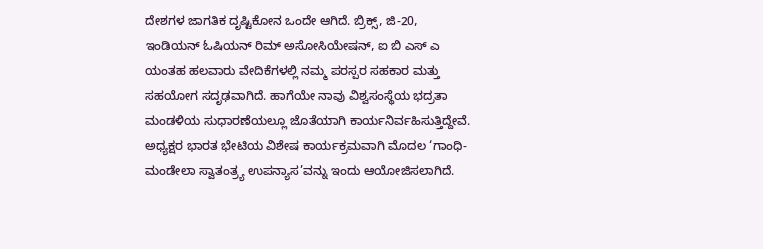ದೇಶಗಳ ಜಾಗತಿಕ ದೃಷ್ಟಿಕೋನ ಒಂದೇ ಆಗಿದೆ. ಬ್ರಿಕ್ಸ್, ಜಿ-20, ಇಂಡಿಯನ್ ಓಷಿಯನ್ ರಿಮ್ ಅಸೋಸಿಯೇಷನ್, ಐ ಬಿ ಎಸ್ ಎ ಯಂತಹ ಹಲವಾರು ವೇದಿಕೆಗಳಲ್ಲಿ ನಮ್ಮ ಪರಸ್ಪರ ಸಹಕಾರ ಮತ್ತು ಸಹಯೋಗ ಸದೃಢವಾಗಿದೆ. ಹಾಗೆಯೇ ನಾವು ವಿಶ್ವಸಂಸ್ಥೆಯ ಭದ್ರತಾ ಮಂಡಳಿಯ ಸುಧಾರಣೆಯಲ್ಲೂ ಜೊತೆಯಾಗಿ ಕಾರ್ಯನಿರ್ವಹಿಸುತ್ತಿದ್ದೇವೆ. ಅಧ್ಯಕ್ಷರ ಭಾರತ ಭೇಟಿಯ ವಿಶೇಷ ಕಾರ್ಯಕ್ರಮವಾಗಿ ಮೊದಲ ‘ಗಾಂಧಿ-ಮಂಡೇಲಾ ಸ್ವಾತಂತ್ರ್ಯ ಉಪನ್ಯಾಸ’ವನ್ನು ಇಂದು ಆಯೋಜಿಸಲಾಗಿದೆ.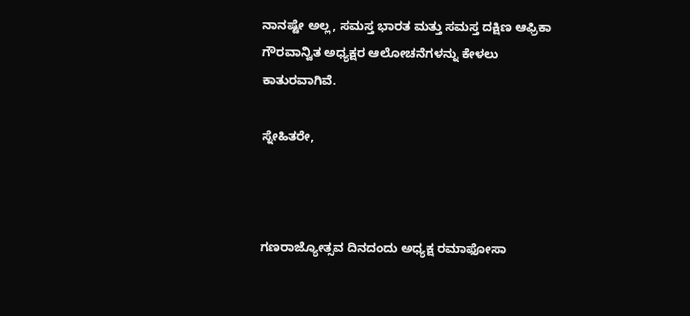ನಾನಷ್ಟೇ ಅಲ್ಲ, ಸಮಸ್ತ ಭಾರತ ಮತ್ತು ಸಮಸ್ತ ದಕ್ಷಿಣ ಆಫ್ರಿಕಾ ಗೌರವಾನ್ವಿತ ಅಧ್ಯಕ್ಷರ ಆಲೋಚನೆಗಳನ್ನು ಕೇಳಲು ಕಾತುರವಾಗಿವೆ.

ಸ್ನೇಹಿತರೇ,



ಗಣರಾಜ್ಯೋತ್ಸವ ದಿನದಂದು ಅಧ್ಯಕ್ಷ ರಮಾಫೋಸಾ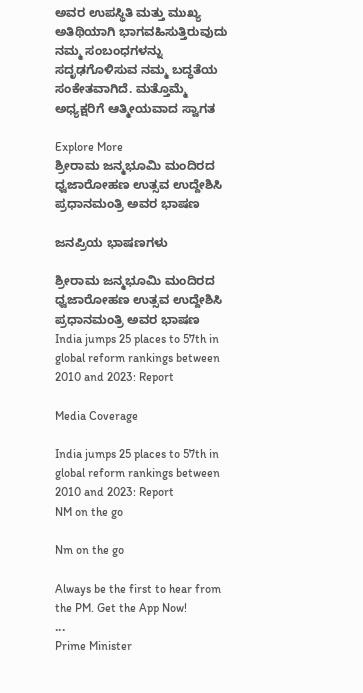ಅವರ ಉಪಸ್ಥಿತಿ ಮತ್ತು ಮುಖ್ಯ ಅತಿಥಿಯಾಗಿ ಭಾಗವಹಿಸುತ್ತಿರುವುದು ನಮ್ಮ ಸಂಬಂಧಗಳನ್ನು ಸದೃಢಗೊಳಿಸುವ ನಮ್ಮ ಬದ್ಧತೆಯ ಸಂಕೇತವಾಗಿದೆ. ಮತ್ತೊಮ್ಮೆ ಅಧ್ಯಕ್ಷರಿಗೆ ಆತ್ಮೀಯವಾದ ಸ್ವಾಗತ

Explore More
ಶ್ರೀರಾಮ ಜನ್ಮಭೂಮಿ ಮಂದಿರದ ಧ್ವಜಾರೋಹಣ ಉತ್ಸವ ಉದ್ದೇಶಿಸಿ ಪ್ರಧಾನಮಂತ್ರಿ ಅವರ ಭಾಷಣ

ಜನಪ್ರಿಯ ಭಾಷಣಗಳು

ಶ್ರೀರಾಮ ಜನ್ಮಭೂಮಿ ಮಂದಿರದ ಧ್ವಜಾರೋಹಣ ಉತ್ಸವ ಉದ್ದೇಶಿಸಿ ಪ್ರಧಾನಮಂತ್ರಿ ಅವರ ಭಾಷಣ
India jumps 25 places to 57th in global reform rankings between 2010 and 2023: Report

Media Coverage

India jumps 25 places to 57th in global reform rankings between 2010 and 2023: Report
NM on the go

Nm on the go

Always be the first to hear from the PM. Get the App Now!
...
Prime Minister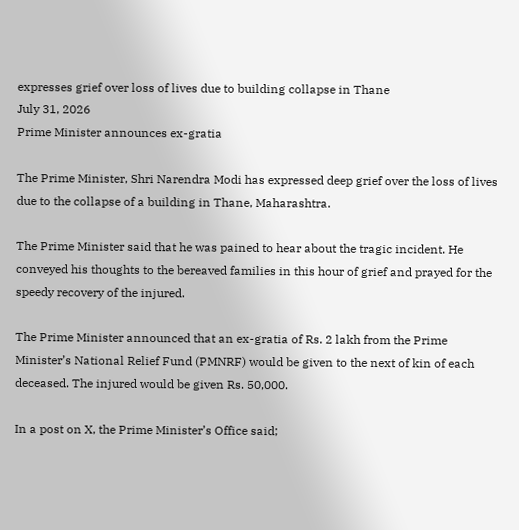expresses grief over loss of lives due to building collapse in Thane
July 31, 2026
Prime Minister announces ex-gratia

The Prime Minister, Shri Narendra Modi has expressed deep grief over the loss of lives due to the collapse of a building in Thane, Maharashtra.

The Prime Minister said that he was pained to hear about the tragic incident. He conveyed his thoughts to the bereaved families in this hour of grief and prayed for the speedy recovery of the injured.

The Prime Minister announced that an ex-gratia of Rs. 2 lakh from the Prime Minister’s National Relief Fund (PMNRF) would be given to the next of kin of each deceased. The injured would be given Rs. 50,000.

In a post on X, the Prime Minister’s Office said;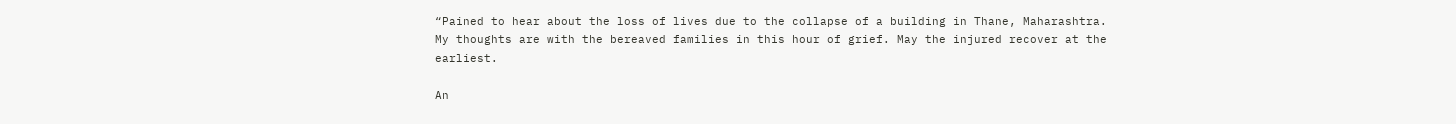“Pained to hear about the loss of lives due to the collapse of a building in Thane, Maharashtra. My thoughts are with the bereaved families in this hour of grief. May the injured recover at the earliest.

An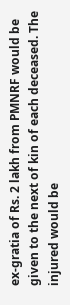ex-gratia of Rs. 2 lakh from PMNRF would be given to the next of kin of each deceased. The injured would be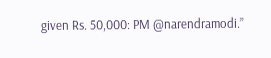given Rs. 50,000: PM @narendramodi.”